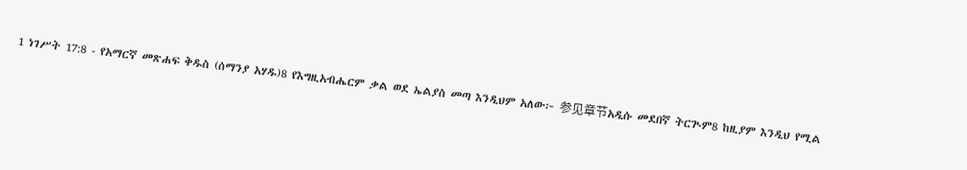1 ነገሥት 17:8 - የአማርኛ መጽሐፍ ቅዱስ (ሰማንያ አሃዱ)8 የእግዚአብሔርም ቃል ወደ ኤልያስ መጣ እንዲህም አለው፦ 参见章节አዲሱ መደበኛ ትርጒም8 ከዚያም እንዲህ የሚል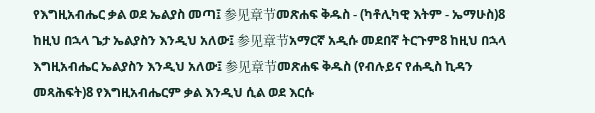የእግዚአብሔር ቃል ወደ ኤልያስ መጣ፤ 参见章节መጽሐፍ ቅዱስ - (ካቶሊካዊ እትም - ኤማሁስ)8 ከዚህ በኋላ ጌታ ኤልያስን እንዲህ አለው፤ 参见章节አማርኛ አዲሱ መደበኛ ትርጉም8 ከዚህ በኋላ እግዚአብሔር ኤልያስን እንዲህ አለው፤ 参见章节መጽሐፍ ቅዱስ (የብሉይና የሐዲስ ኪዳን መጻሕፍት)8 የእግዚአብሔርም ቃል እንዲህ ሲል ወደ እርሱ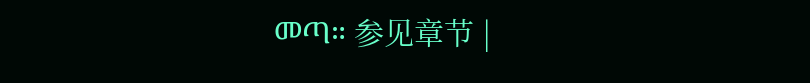መጣ። 参见章节 |